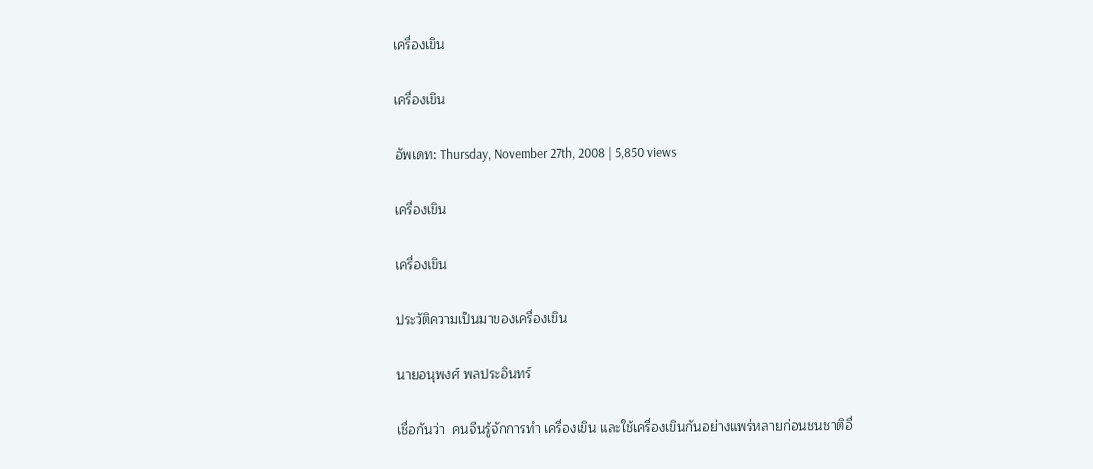เครื่องเขิน

เครื่องเขิน

อัพเดท: Thursday, November 27th, 2008 | 5,850 views

เครื่องเขิน

เครื่องเขิน

ประวัติความเป็นมาของเครื่องเขิน

นายอนุพงศ์ พลประอินทร์

เชื่อกันว่า  คนจีนรู้จักการทำ เครื่องเขิน และใช้เครื่องเขินกันอย่างแพร่หลายก่อนชนชาติอื่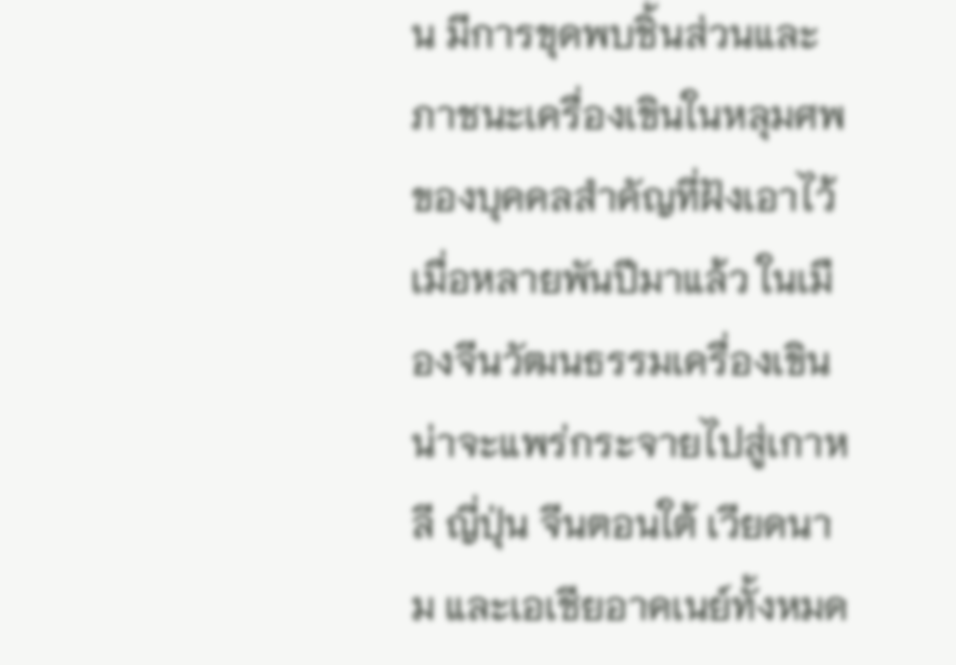น มีการขุดพบชิ้นส่วนและภาชนะเครื่องเขินในหลุมศพ ของบุคคลสำคัญที่ฝังเอาไว้เมื่อหลายพันปีมาแล้ว ในเมืองจีนวัฒนธรรมเครื่องเขินน่าจะแพร่กระจายไปสู่เกาหลี ญี่ปุ่น จีนตอนใต้ เวียดนาม และเอเชียอาคเนย์ทั้งหมด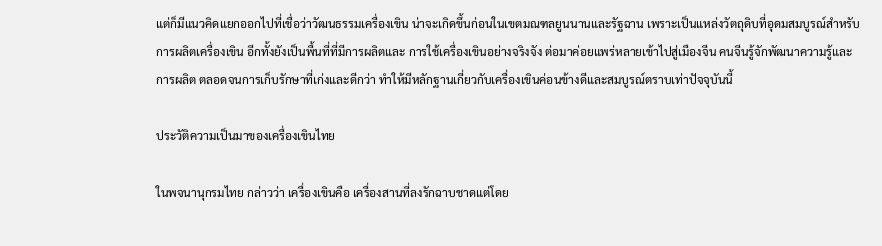แต่ก็มีแนวคิดแยกออกไปที่เชื่อว่าวัฒนธรรมเครื่องเขิน น่าจะเกิดขึ้นก่อนในเขตมณฑลยูนนานและรัฐฉาน เพราะเป็นแหล่งวัตถุดิบที่อุดมสมบูรณ์สำหรับการผลิตเครื่องเขิน อีกทั้งยังเป็นพื้นที่ที่มีการผลิตและ การใช้เครื่องเขินอย่างจริงจัง ต่อมาค่อยแพร่หลายเข้าไปสู่เมืองจีน คนจีนรู้จักพัฒนาความรู้และการผลิต ตลอดจนการเก็บรักษาที่เก่งและดีกว่า ทำให้มีหลักฐานเกี่ยวกับเครื่องเขินค่อนข้างดีและสมบูรณ์ตราบเท่าปัจจุบันนี้

ประวัติความเป็นมาของเครื่องเขินไทย

ในพจนานุกรมไทย กล่าวว่า เครื่องเขินคือ เครื่องสานที่ลงรักฉาบชาดแต่โดย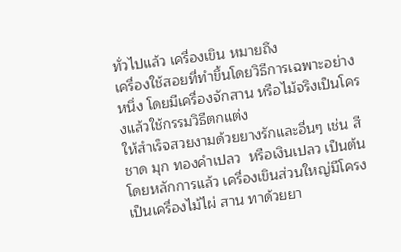ทั่วไปแล้ว เครื่องเขิน หมายถึง
เครื่องใช้สอยที่ทำขึ้นโดยวิธีการเฉพาะอย่างหนึ่ง โดยมีเครื่องจักสาน หรือไม้จริงเป็นโครงแล้วใช้กรรมวิธีตกแต่ง
ให้สำเร็จสวยงามด้วยยางรักและอื่นๆ เช่น สี ชาด มุก ทองคำเปลว  หรือเงินเปลว เป็นต้น โดยหลักการแล้ว เครื่องเขินส่วนใหญ่มีโครงเป็นเครื่องไม้ไผ่ สาน ทาด้วยยา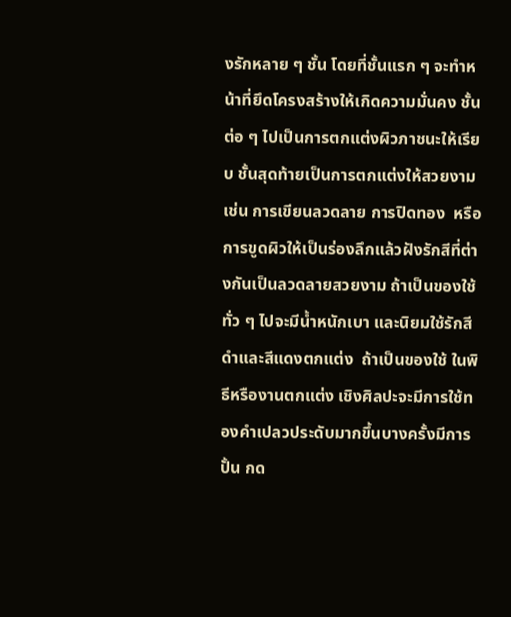งรักหลาย ๆ ชั้น โดยที่ชั้นแรก ๆ จะทำหน้าที่ยึดโครงสร้างให้เกิดความมั่นคง ชั้นต่อ ๆ ไปเป็นการตกแต่งผิวภาชนะให้เรียบ ชั้นสุดท้ายเป็นการตกแต่งให้สวยงาม เช่น การเขียนลวดลาย การปิดทอง  หรือการขูดผิวให้เป็นร่องลึกแล้วฝังรักสีที่ต่างกันเป็นลวดลายสวยงาม ถ้าเป็นของใช้ทั่ว ๆ ไปจะมีน้ำหนักเบา และนิยมใช้รักสีดำและสีแดงตกแต่ง  ถ้าเป็นของใช้ ในพิธีหรืองานตกแต่ง เชิงศิลปะจะมีการใช้ทองคำเปลวประดับมากขึ้นบางครั้งมีการปั้น กด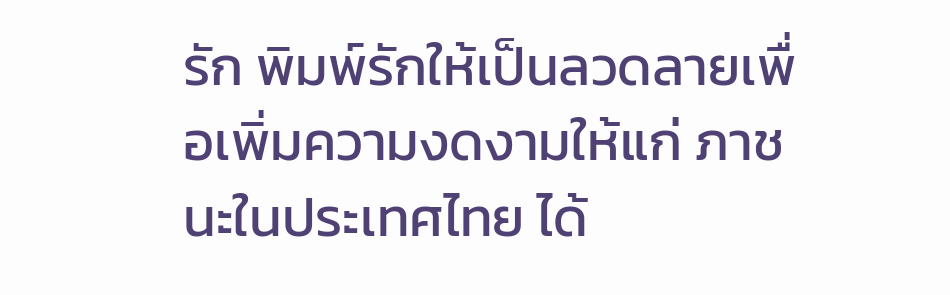รัก พิมพ์รักให้เป็นลวดลายเพื่อเพิ่มความงดงามให้แก่ ภาชนะในประเทศไทย ได้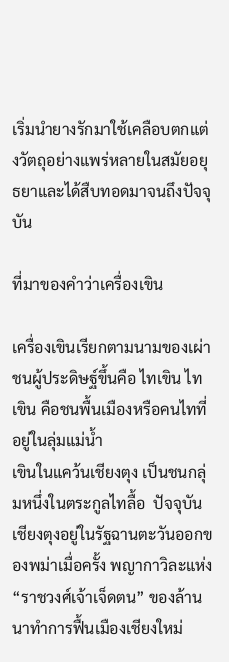เริ่มนำยางรักมาใช้เคลือบตกแต่งวัตถุอย่างแพร่หลายในสมัยอยุธยาและได้สืบทอดมาจนถึงปัจจุบัน

ที่มาของคำว่าเครื่องเขิน

เครื่องเขินเรียกตามนามของเผ่าชนผู้ประดิษฐ์ขึ้นคือ ไทเขิน ไทเขิน คือชนพื้นเมืองหรือคนไทที่อยู่ในลุ่มแม่น้ำ
เขินในแคว้นเชียงตุง เป็นชนกลุ่มหนึ่งในตระกูลไทลื้อ  ปัจจุบันเชียงตุงอยู่ในรัฐฉานตะวันออกของพม่าเมื่อครั้ง พญากาวิละแห่ง “ราชวงศ์เจ้าเจ็ดตน” ของล้านนาทำการฟื้นเมืองเชียงใหม่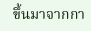ขึ้นมาจากกา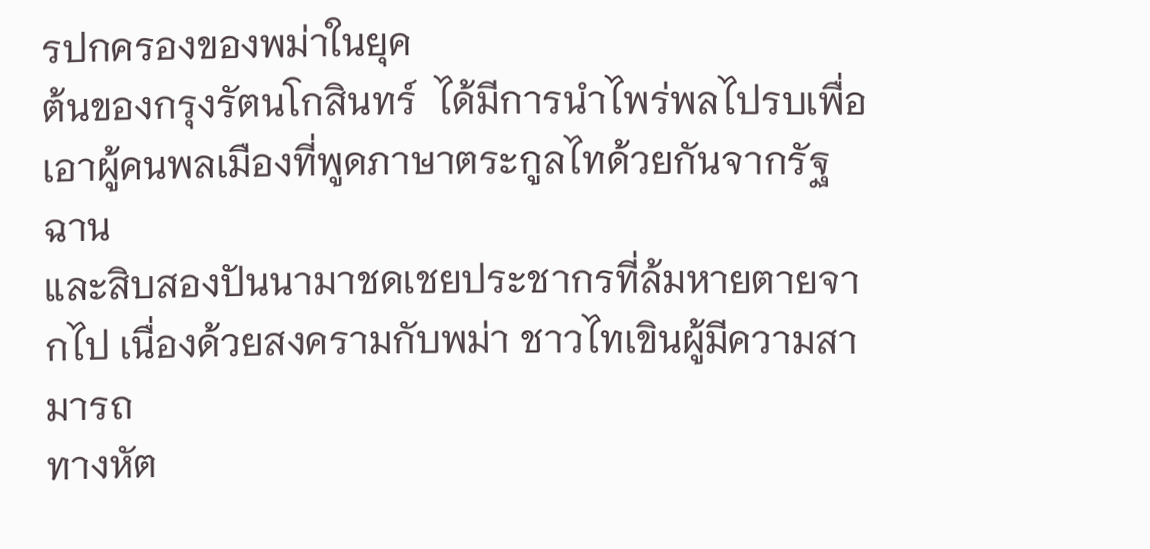รปกครองของพม่าในยุค
ต้นของกรุงรัตนโกสินทร์  ได้มีการนำไพร่พลไปรบเพื่อเอาผู้คนพลเมืองที่พูดภาษาตระกูลไทด้วยกันจากรัฐฉาน
และสิบสองปันนามาชดเชยประชากรที่ล้มหายตายจากไป เนื่องด้วยสงครามกับพม่า ชาวไทเขินผู้มีความสามารถ
ทางหัต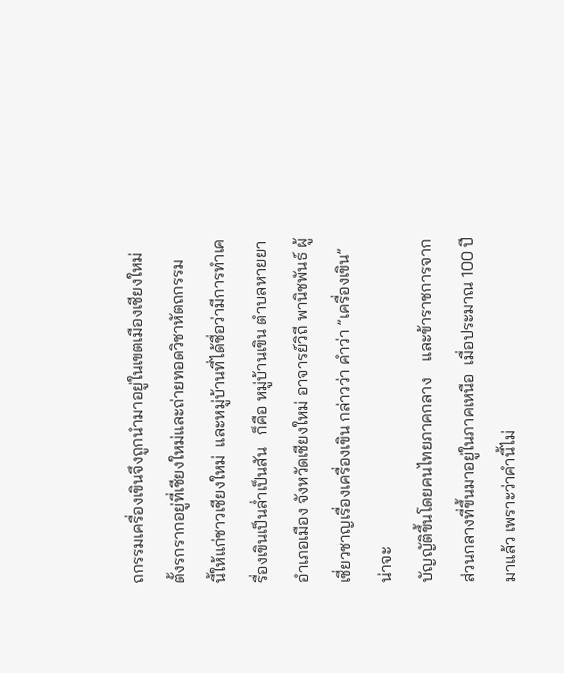ถกรรมเครื่องเขินจึงถูกนำมาอยู่ในเขตเมืองเชียงใหม่ ตั้งรกรากอยู่ที่เชียงใหม่และถ่ายทอดวิชาหัตถกรรม
นี้ให้แก่ชาวเชียงใหม่  และหมู่บ้านที่ได้ชื่อว่ามีการทำเครื่องเขินเป็นล่ำเป็นสัน   ก็คือ หมู่บ้านเขิน ตำบลหายยา
อำเภอเมือง จังหวัดเชียงใหม่ อาจารย์วิถี พานิชพันธ์ ผู้เชี่ยวชาญเรื่องเครื่องเขิน กล่าวว่า คำว่า ”เครื่องเขิน”  น่าจะ
บัญญัติขึ้นโดยคนไทยภาคกลาง    และข้าราชการจากส่วนกลางที่ขึ้นมาอยู่ในภาคเหนือ  เมื่อประมาณ 100 ปี
มาแล้ว เพราะว่าคำนี้ไม่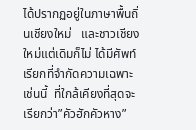ได้ปรากฏอยู่ในภาษาพื้นถิ่นเชียงใหม่   และชาวเชียงใหม่แต่เดิมก็ไม่ ได้มีศัพท์เรียกที่จำกัดความเฉพาะเช่นนี้  ที่ใกล้เคียงที่สุดจะเรียกว่า”คัวฮักคัวหาง”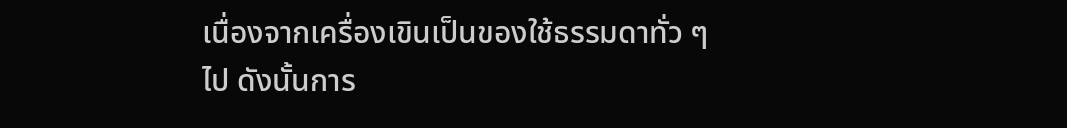เนื่องจากเครื่องเขินเป็นของใช้ธรรมดาทั่ว ๆ
ไป ดังนั้นการ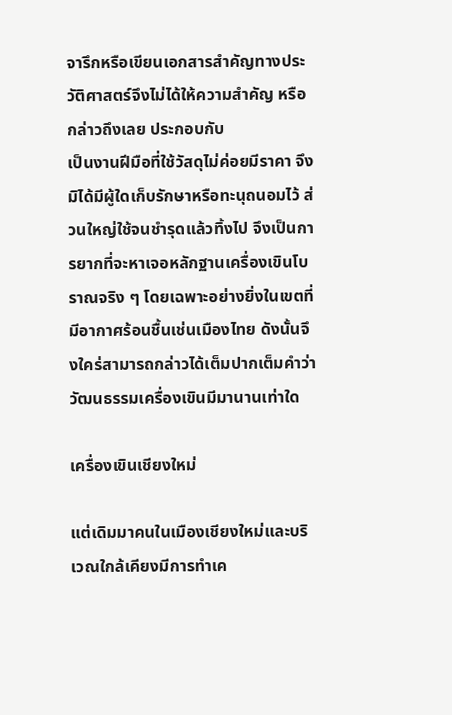จารึกหรือเขียนเอกสารสำคัญทางประวัติศาสตร์จึงไม่ได้ให้ความสำคัญ หรือกล่าวถึงเลย ประกอบกับ
เป็นงานฝีมือที่ใช้วัสดุไม่ค่อยมีราคา จึงมิได้มีผู้ใดเก็บรักษาหรือทะนุถนอมไว้ ส่วนใหญ่ใช้จนชำรุดแล้วทิ้งไป จึงเป็นการยากที่จะหาเจอหลักฐานเครื่องเขินโบราณจริง ๆ โดยเฉพาะอย่างยิ่งในเขตที่มีอากาศร้อนชื้นเช่นเมืองไทย ดังนั้นจึงใคร่สามารถกล่าวได้เต็มปากเต็มคำว่าวัฒนธรรมเครื่องเขินมีมานานเท่าใด

เครื่องเขินเชียงใหม่

แต่เดิมมาคนในเมืองเชียงใหม่และบริเวณใกล้เคียงมีการทำเค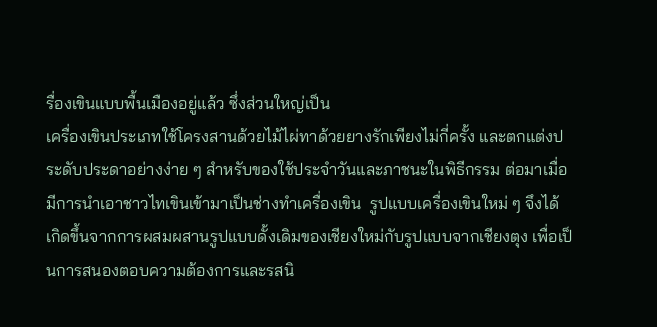รื่องเขินแบบพื้นเมืองอยู่แล้ว ซึ่งส่วนใหญ่เป็น
เครื่องเขินประเภทใช้โครงสานด้วยไม้ไผ่ทาด้วยยางรักเพียงไม่กี่ครั้ง และตกแต่งประดับประดาอย่างง่าย ๆ สำหรับของใช้ประจำวันและภาชนะในพิธีกรรม ต่อมาเมื่อมีการนำเอาชาวไทเขินเข้ามาเป็นช่างทำเครื่องเขิน  รูปแบบเครื่องเขินใหม่ ๆ จึงได้เกิดขึ้นจากการผสมผสานรูปแบบดั้งเดิมของเชียงใหม่กับรูปแบบจากเชียงตุง เพื่อเป็นการสนองตอบความต้องการและรสนิ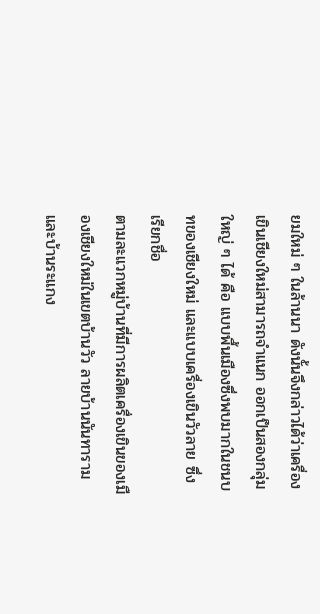ยมใหม่ ๆ ในล้านนา ดังนั้นจึงกล่าวได้ว่าเครื่องเขินเชียงใหม่สามารถจำแนก ออกเป็นสองกลุ่มใหญ่ ๆ ได้ คือ แบบพื้นเมืองซึ่งพบมากในชนบทของเชียงใหม่ และแบบเครื่องเขินวัวลาย ซึ่งเรียกชื่อ
ตามละแวกหมู่บ้านที่มีการผลิตเครื่องเขินของเมืองเชียงใหม่ในเขตบ้านวัว ลายบ้านนันทาราม และบ้านระแกง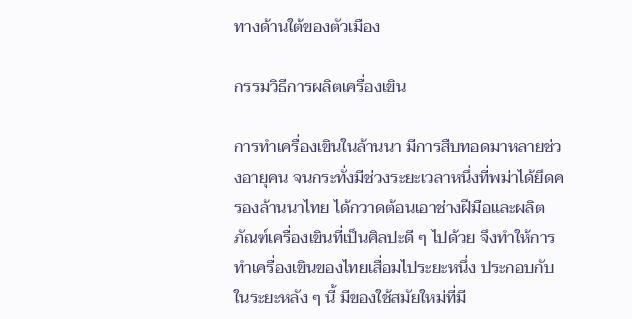ทางด้านใต้ของตัวเมือง

กรรมวิธีการผลิตเครื่องเขิน

การทำเครื่องเขินในล้านนา มีการสืบทอดมาหลายช่วงอายุคน จนกระทั่งมีช่วงระยะเวลาหนึ่งที่พม่าได้ยึดครองล้านนาไทย ได้กวาดต้อนเอาช่างฝีมือและผลิตภัณฑ์เครื่องเขินที่เป็นศิลปะดี ๆ ไปด้วย จึงทำให้การทำเครื่องเขินของไทยเสื่อมไประยะหนึ่ง ประกอบกับในระยะหลัง ๆ นี้ มีของใช้สมัยใหม่ที่มี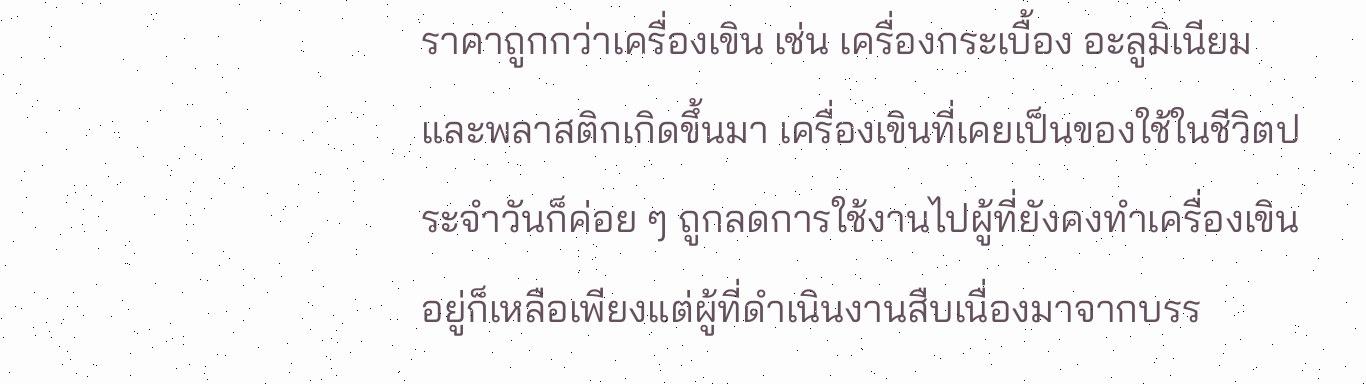ราคาถูกกว่าเครื่องเขิน เช่น เครื่องกระเบื้อง อะลูมิเนียม และพลาสติกเกิดขึ้นมา เครื่องเขินที่เคยเป็นของใช้ในชีวิตประจำวันก็ค่อย ๆ ถูกลดการใช้งานไปผู้ที่ยังคงทำเครื่องเขินอยู่ก็เหลือเพียงแต่ผู้ที่ดำเนินงานสืบเนื่องมาจากบรร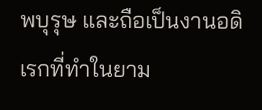พบุรุษ และถือเป็นงานอดิเรกที่ทำในยาม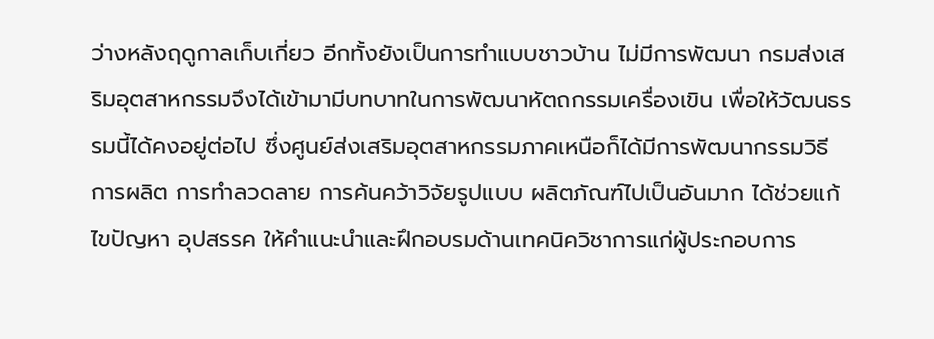ว่างหลังฤดูกาลเก็บเกี่ยว อีกทั้งยังเป็นการทำแบบชาวบ้าน ไม่มีการพัฒนา กรมส่งเสริมอุตสาหกรรมจึงได้เข้ามามีบทบาทในการพัฒนาหัตถกรรมเครื่องเขิน เพื่อให้วัฒนธรรมนี้ได้คงอยู่ต่อไป ซึ่งศูนย์ส่งเสริมอุตสาหกรรมภาคเหนือก็ได้มีการพัฒนากรรมวิธีการผลิต การทำลวดลาย การค้นคว้าวิจัยรูปแบบ ผลิตภัณฑ์ไปเป็นอันมาก ได้ช่วยแก้ไขปัญหา อุปสรรค ให้คำแนะนำและฝึกอบรมด้านเทคนิควิชาการแก่ผู้ประกอบการ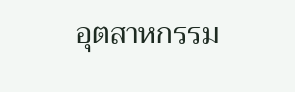อุตสาหกรรม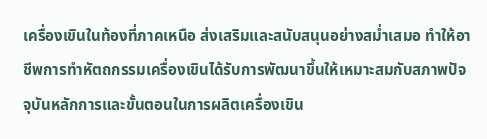เครื่องเขินในท้องที่ภาคเหนือ ส่งเสริมและสนับสนุนอย่างสม่ำเสมอ ทำให้อาชีพการทำหัตถกรรมเครื่องเขินได้รับการพัฒนาขึ้นให้เหมาะสมกับสภาพปัจจุบันหลักการและขั้นตอนในการผลิตเครื่องเขิน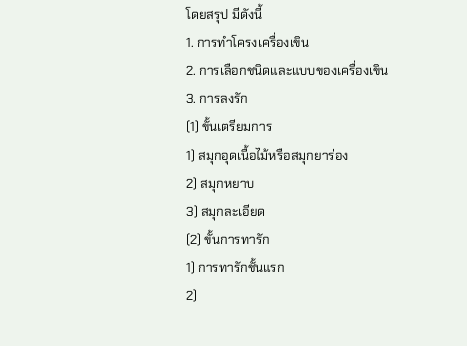โดยสรุป มีดังนี้
1. การทำโครงเครื่องเขิน
2. การเลือกชนิดและแบบของเครื่องเขิน
3. การลงรัก
(1) ขั้นเตรียมการ
1) สมุกอุดเนื้อไม้หรือสมุกยาร่อง
2) สมุกหยาบ
3) สมุกละเอียด
(2) ขั้นการทารัก
1) การทารักชั้นแรก
2)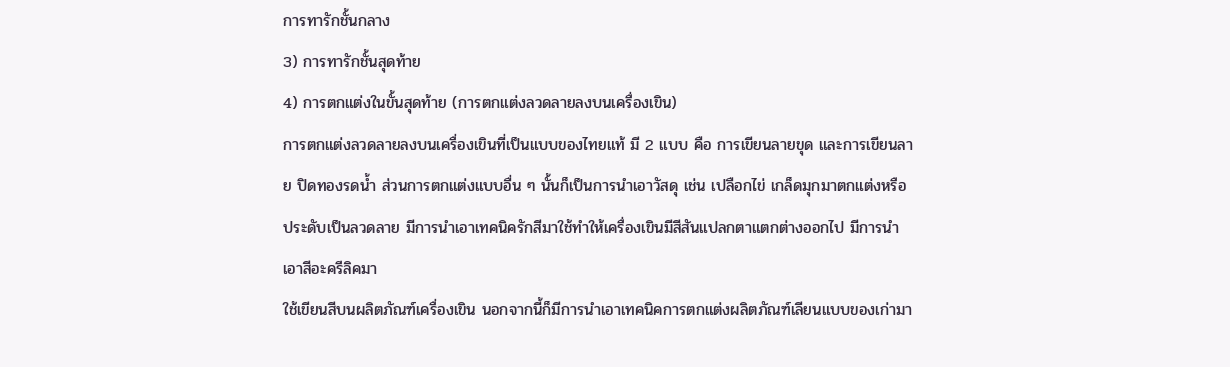การทารักชั้นกลาง
3) การทารักชั้นสุดท้าย
4) การตกแต่งในขั้นสุดท้าย (การตกแต่งลวดลายลงบนเครื่องเขิน)
การตกแต่งลวดลายลงบนเครื่องเขินที่เป็นแบบของไทยแท้ มี 2 แบบ คือ การเขียนลายขุด และการเขียนลาย ปิดทองรดน้ำ ส่วนการตกแต่งแบบอื่น ๆ นั้นก็เป็นการนำเอาวัสดุ เช่น เปลือกไข่ เกล็ดมุกมาตกแต่งหรือประดับเป็นลวดลาย มีการนำเอาเทคนิครักสีมาใช้ทำให้เครื่องเขินมีสีสันแปลกตาแตกต่างออกไป มีการนำเอาสีอะครีลิคมา
ใช้เขียนสีบนผลิตภัณฑ์เครื่องเขิน นอกจากนี้ก็มีการนำเอาเทคนิคการตกแต่งผลิตภัณฑ์เลียนแบบของเก่ามา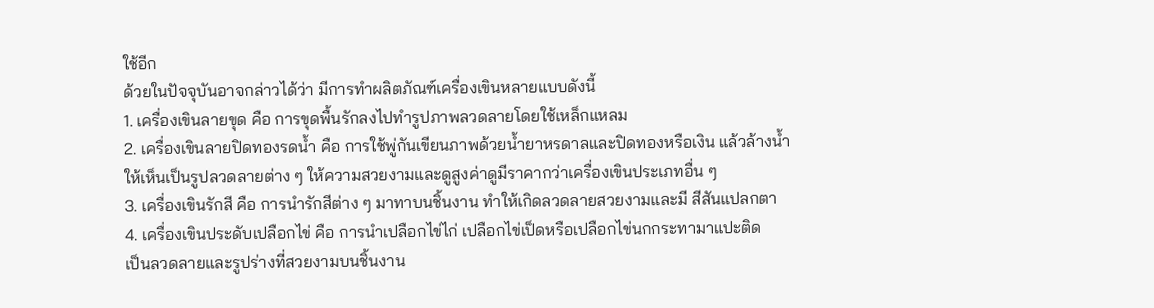ใช้อีก
ด้วยในปัจจุบันอาจกล่าวได้ว่า มีการทำผลิตภัณฑ์เครื่องเขินหลายแบบดังนี้
1. เครื่องเขินลายขุด คือ การขุดพื้นรักลงไปทำรูปภาพลวดลายโดยใช้เหล็กแหลม
2. เครื่องเขินลายปิดทองรดน้ำ คือ การใช้พู่กันเขียนภาพด้วยน้ำยาหรดาลและปิดทองหรือเงิน แล้วล้างน้ำ
ให้เห็นเป็นรูปลวดลายต่าง ๆ ให้ความสวยงามและดูสูงค่าดูมีราคากว่าเครื่องเขินประเภทอื่น ๆ
3. เครื่องเขินรักสี คือ การนำรักสีต่าง ๆ มาทาบนชิ้นงาน ทำให้เกิดลวดลายสวยงามและมี สีสันแปลกตา
4. เครื่องเขินประดับเปลือกไข่ คือ การนำเปลือกไข่ไก่ เปลือกไข่เป็ดหรือเปลือกไข่นกกระทามาแปะติด
เป็นลวดลายและรูปร่างที่สวยงามบนชิ้นงาน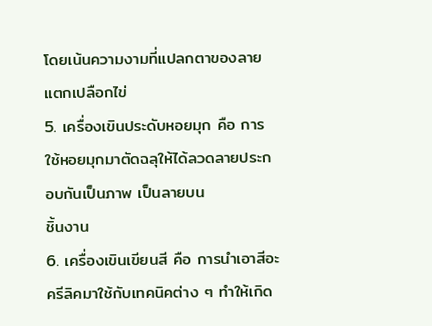โดยเน้นความงามที่แปลกตาของลายแตกเปลือกไข่
5. เครื่องเขินประดับหอยมุก คือ การใช้หอยมุกมาตัดฉลุให้ได้ลวดลายประกอบกันเป็นภาพ เป็นลายบน
ชิ้นงาน
6. เครื่องเขินเขียนสี คือ การนำเอาสีอะครีลิคมาใช้กับเทคนิคต่าง ๆ ทำให้เกิด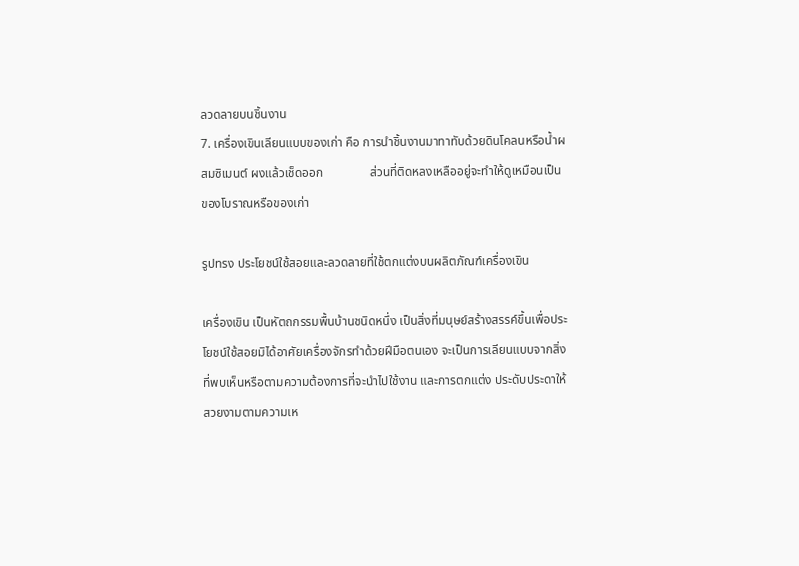ลวดลายบนชิ้นงาน
7. เครื่องเขินเลียนแบบของเก่า คือ การนำชิ้นงานมาทาทับด้วยดินโคลนหรือน้ำผสมซิเมนต์ ผงแล้วเช็ดออก               ส่วนที่ติดหลงเหลืออยู่จะทำให้ดูเหมือนเป็นของโบราณหรือของเก่า

รูปทรง ประโยชน์ใช้สอยและลวดลายที่ใช้ตกแต่งบนผลิตภัณฑ์เครื่องเขิน

เครื่องเขิน เป็นหัตถกรรมพื้นบ้านชนิดหนึ่ง เป็นสิ่งที่มนุษย์สร้างสรรค์ขึ้นเพื่อประโยชน์ใช้สอยมิได้อาศัยเครื่องจักรทำด้วยฝีมือตนเอง จะเป็นการเลียนแบบจากสิ่งที่พบเห็นหรือตามความต้องการที่จะนำไปใช้งาน และการตกแต่ง ประดับประดาให้สวยงามตามความเห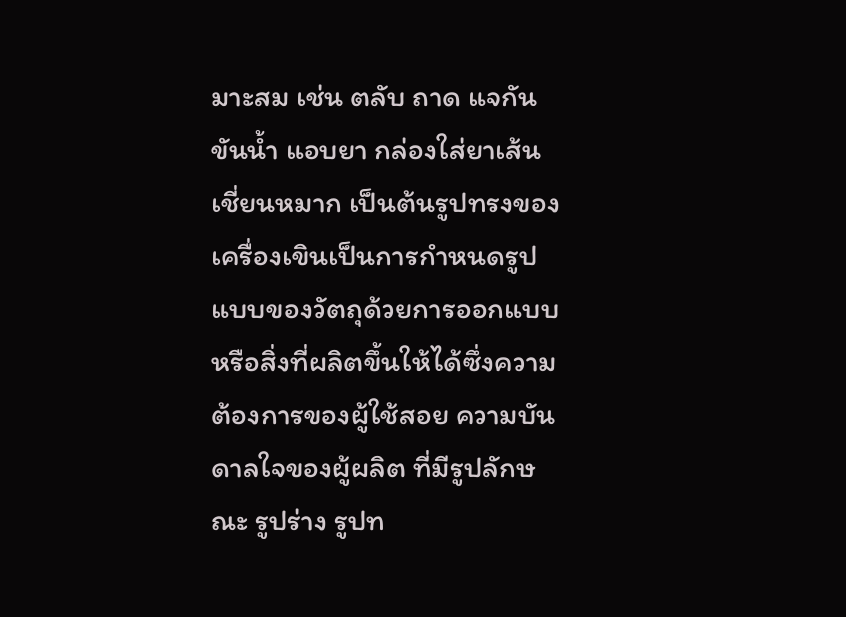มาะสม เช่น ตลับ ถาด แจกัน ขันน้ำ แอบยา กล่องใส่ยาเส้น เชี่ยนหมาก เป็นต้นรูปทรงของเครื่องเขินเป็นการกำหนดรูปแบบของวัตถุด้วยการออกแบบ หรือสิ่งที่ผลิตขึ้นให้ได้ซึ่งความต้องการของผู้ใช้สอย ความบันดาลใจของผู้ผลิต ที่มีรูปลักษณะ รูปร่าง รูปท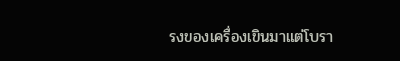รงของเครื่องเขินมาแต่โบรา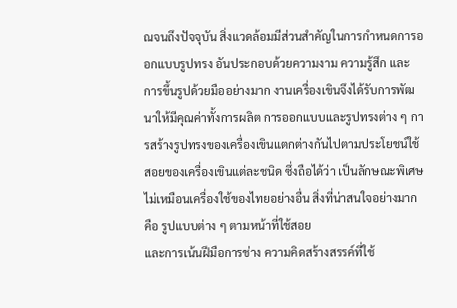ณจนถึงปัจจุบัน สิ่งแวดล้อมมีส่วนสำคัญในการกำหนดการออกแบบรูปทรง อันประกอบด้วยความงาม ความรู้สึก และ
การขึ้นรูปด้วยมืออย่างมาก งานเครื่องเขินจึงได้รับการพัฒนาให้มีคุณค่าทั้งการผลิต การออกแบบและรูปทรงต่าง ๆ การสร้างรูปทรงของเครื่องเขินแตกต่างกันไปตามประโยชน์ใช้สอยของเครื่องเขินแต่ละชนิด ซึ่งถือได้ว่า เป็นลักษณะพิเศษไม่เหมือนเครื่องใช้ของไทยอย่างอื่น สิ่งที่น่าสนใจอย่างมาก คือ รูปแบบต่าง ๆ ตามหน้าที่ใช้สอย
และการเน้นฝีมือการช่าง ความคิดสร้างสรรค์ที่ใช้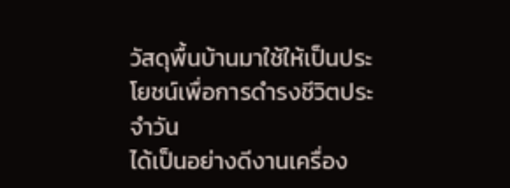วัสดุพื้นบ้านมาใช้ให้เป็นประโยชน์เพื่อการดำรงชีวิตประจำวัน
ได้เป็นอย่างดีงานเครื่อง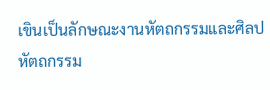เขินเป็นลักษณะงานหัตถกรรมและศิลปหัตถกรรม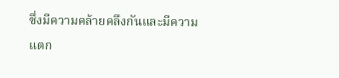ซึ่งมีความคล้ายคลึงกันและมีความ
แตก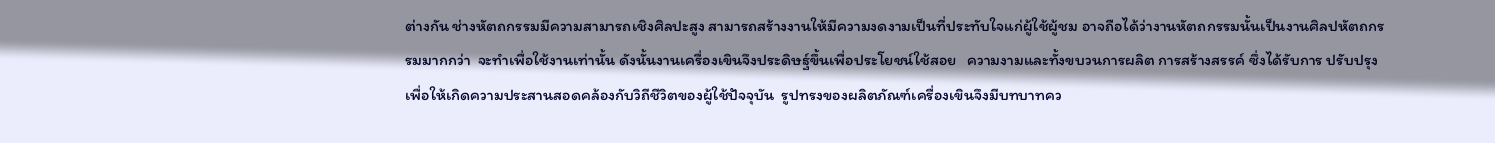ต่างกัน ช่างหัตถกรรมมีความสามารถเชิงศิลปะสูง สามารถสร้างงานให้มีความงดงามเป็นที่ประทับใจแก่ผู้ใช้ผู้ชม อาจถือได้ว่างานหัตถกรรมนั้นเป็นงานศิลปหัตถกรรมมากกว่า  จะทำเพื่อใช้งานเท่านั้น ดังนั้นงานเครื่องเขินจึงประดิษฐ์ขึ้นเพื่อประโยชน์ใช้สอย   ความงามและทั้งขบวนการผลิต การสร้างสรรค์ ซึ่งได้รับการ ปรับปรุงเพื่อให้เกิดความประสานสอดคล้องกับวิถีชีวิตของผู้ใช้ปัจจุบัน  รูปทรงของผลิตภัณฑ์เครื่องเขินจึงมีบทบาทคว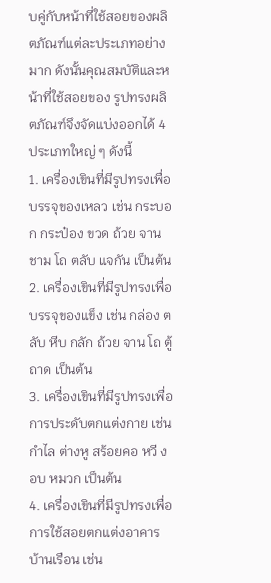บคู่กับหน้าที่ใช้สอยของผลิตภัณฑ์แต่ละประเภทอย่างมาก ดังนั้นคุณสมบัติและหน้าที่ใช้สอยของ รูปทรงผลิตภัณฑ์จึงจัดแบ่งออกได้ 4 ประเภทใหญ่ ๆ ดังนี้
1. เครื่องเขินที่มีรูปทรงเพื่อบรรจุของเหลว เช่น กระบอก กระป๋อง ขวด ถ้วย จาน ชาม โถ ตลับ แจกัน เป็นต้น
2. เครื่องเขินที่มีรูปทรงเพื่อบรรจุของแข็ง เช่น กล่อง ตลับ หีบ กลัก ถ้วย จาน โถ ตู้ ถาด เป็นต้น
3. เครื่องเขินที่มีรูปทรงเพื่อการประดับตกแต่งกาย เช่น กำไล ต่างหู สร้อยคอ หวี งอบ หมวก เป็นต้น
4. เครื่องเขินที่มีรูปทรงเพื่อการใช้สอยตกแต่งอาคารบ้านเรือน เช่น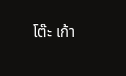โต๊ะ เก้า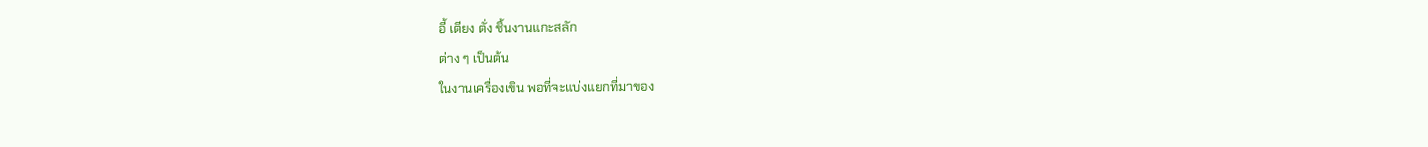อี้ เตียง ตั่ง ชิ้นงานแกะสลัก
ต่าง ๆ เป็นต้น
ในงานเครื่องเขิน พอที่จะแบ่งแยกที่มาของ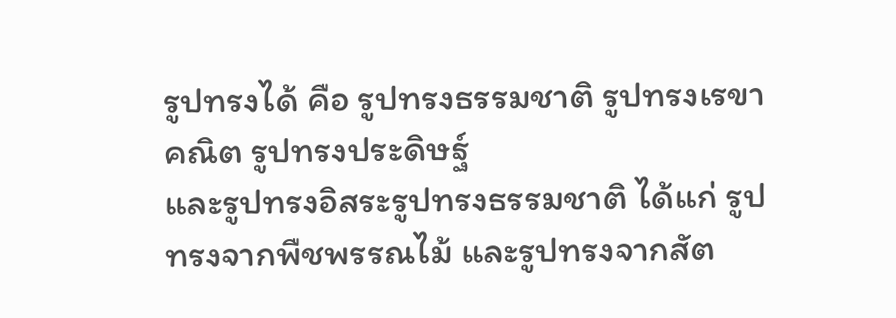รูปทรงได้ คือ รูปทรงธรรมชาติ รูปทรงเรขาคณิต รูปทรงประดิษฐ์
และรูปทรงอิสระรูปทรงธรรมชาติ ได้แก่ รูปทรงจากพืชพรรณไม้ และรูปทรงจากสัต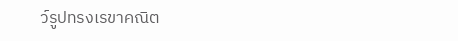ว์รูปทรงเรขาคณิต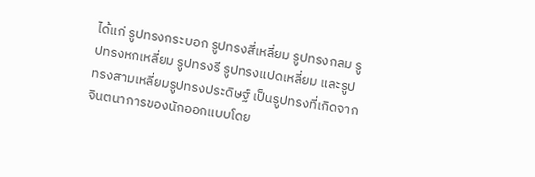ได้แก่ รูปทรงกระบอก รูปทรงสี่เหลี่ยม รูปทรงกลม รูปทรงหกเหลี่ยม รูปทรงรี รูปทรงแปดเหลี่ยม และรูปทรงสามเหลี่ยมรูปทรงประดิษฐ์ เป็นรูปทรงที่เกิดจากจินตนาการของนักออกแบบโดย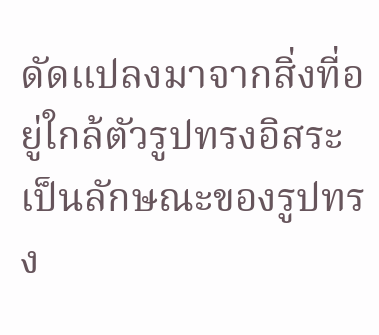ดัดแปลงมาจากสิ่งที่อยู่ใกล้ตัวรูปทรงอิสระ เป็นลักษณะของรูปทรง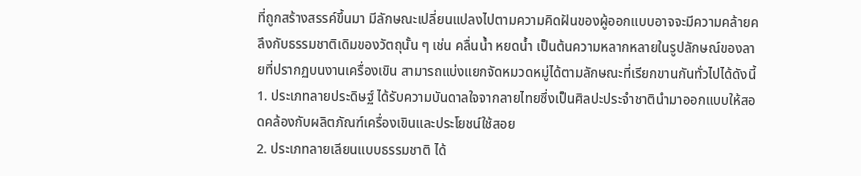ที่ถูกสร้างสรรค์ขึ้นมา มีลักษณะเปลี่ยนแปลงไปตามความคิดฝันของผู้ออกแบบอาจจะมีความคล้ายคลึงกับธรรมชาติเดิมของวัตถุนั้น ๆ เช่น คลื่นน้ำ หยดน้ำ เป็นต้นความหลากหลายในรูปลักษณ์ของลายที่ปรากฏบนงานเครื่องเขิน สามารถแบ่งแยกจัดหมวดหมู่ได้ตามลักษณะที่เรียกขานกันทั่วไปได้ดังนี้
1. ประเภทลายประดิษฐ์ ได้รับความบันดาลใจจากลายไทยซึ่งเป็นศิลปะประจำชาตินำมาออกแบบให้สอดคล้องกับผลิตภัณฑ์เครื่องเขินและประโยชน์ใช้สอย
2. ประเภทลายเลียนแบบธรรมชาติ ได้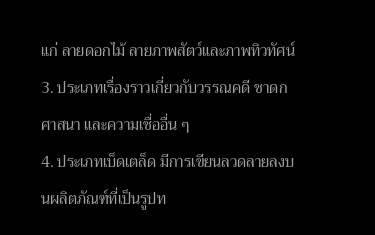แก่ ลายดอกไม้ ลายภาพสัตว์และภาพทิวทัศน์
3. ประเภทเรื่องราวเกี่ยวกับวรรณคดี ชาดก ศาสนา และความเชื่ออื่น ๆ
4. ประเภทเบ็ดเตล็ด มีการเขียนลวดลายลงบนผลิตภัณฑ์ที่เป็นรูปท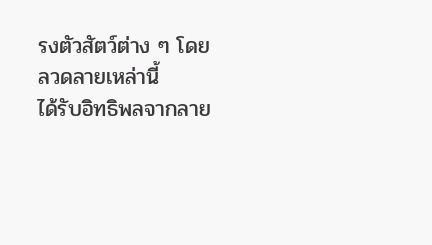รงตัวสัตว์ต่าง ๆ โดยลวดลายเหล่านี้
ได้รับอิทธิพลจากลาย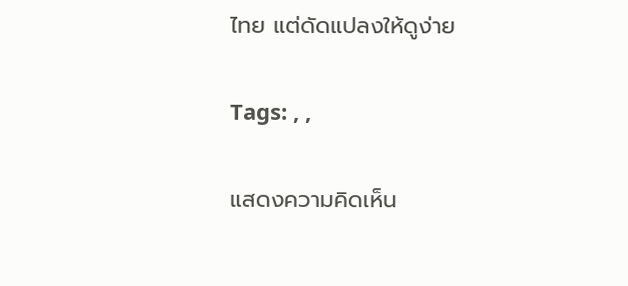ไทย แต่ดัดแปลงให้ดูง่าย

Tags: , ,

แสดงความคิดเห็น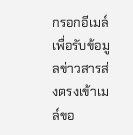กรอกอีเมล์เพื่อรับข้อมูลข่าวสารส่งตรงเข้าเมล์ขอ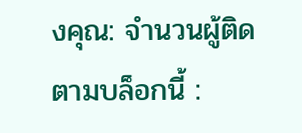งคุณ: จำนวนผู้ติดตามบล็อกนี้ :